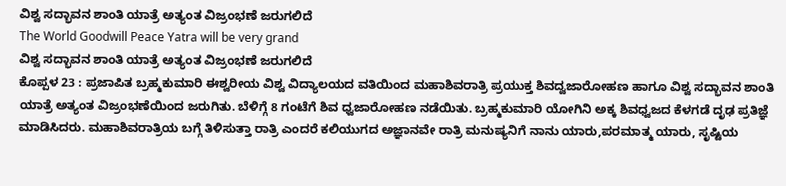ವಿಶ್ವ ಸದ್ಭಾವನ ಶಾಂತಿ ಯಾತ್ರೆ ಅತ್ಯಂತ ವಿಜ್ರಂಭಣೆ ಜರುಗಲಿದೆ
The World Goodwill Peace Yatra will be very grand
ವಿಶ್ವ ಸದ್ಭಾವನ ಶಾಂತಿ ಯಾತ್ರೆ ಅತ್ಯಂತ ವಿಜ್ರಂಭಣೆ ಜರುಗಲಿದೆ
ಕೊಪ್ಪಳ 23 : ಪ್ರಜಾಪಿತ ಬ್ರಹ್ಮಕುಮಾರಿ ಈಶ್ವರೀಯ ವಿಶ್ವ ವಿದ್ಯಾಲಯದ ವತಿಯಿಂದ ಮಹಾಶಿವರಾತ್ರಿ ಪ್ರಯುಕ್ತ ಶಿವದ್ವಜಾರೋಹಣ ಹಾಗೂ ವಿಶ್ವ ಸದ್ಭಾವನ ಶಾಂತಿ ಯಾತ್ರೆ ಅತ್ಯಂತ ವಿಜ್ರಂಭಣೆಯಿಂದ ಜರುಗಿತು. ಬೆಳಿಗ್ಗೆ 8 ಗಂಟೆಗೆ ಶಿವ ಧ್ವಜಾರೋಹಣ ನಡೆಯಿತು. ಬ್ರಹ್ಮಕುಮಾರಿ ಯೋಗಿನಿ ಅಕ್ಕ ಶಿವಧ್ವಜದ ಕೆಳಗಡೆ ದೃಢ ಪ್ರತಿಜ್ಞೆ ಮಾಡಿಸಿದರು. ಮಹಾಶಿವರಾತ್ರಿಯ ಬಗ್ಗೆ ತಿಳಿಸುತ್ತಾ ರಾತ್ರಿ ಎಂದರೆ ಕಲಿಯುಗದ ಅಜ್ಞಾನವೇ ರಾತ್ರಿ ಮನುಷ್ಯನಿಗೆ ನಾನು ಯಾರು,ಪರಮಾತ್ಮ ಯಾರು, ಸೃಷ್ಟಿಯ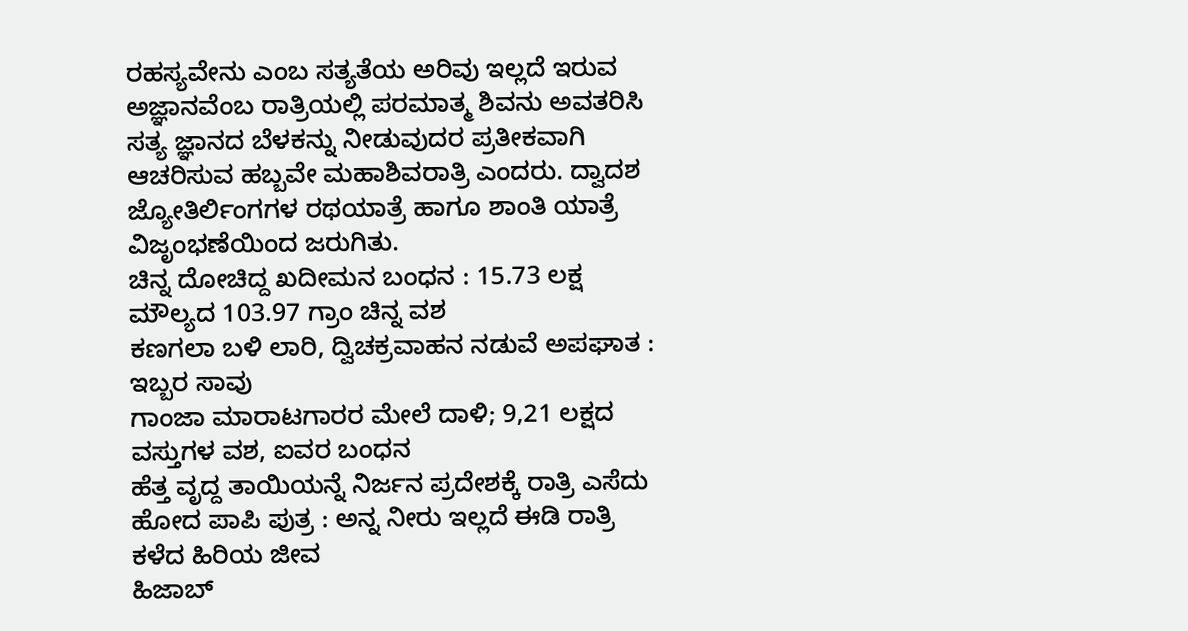ರಹಸ್ಯವೇನು ಎಂಬ ಸತ್ಯತೆಯ ಅರಿವು ಇಲ್ಲದೆ ಇರುವ ಅಜ್ಞಾನವೆಂಬ ರಾತ್ರಿಯಲ್ಲಿ ಪರಮಾತ್ಮ ಶಿವನು ಅವತರಿಸಿ ಸತ್ಯ ಜ್ಞಾನದ ಬೆಳಕನ್ನು ನೀಡುವುದರ ಪ್ರತೀಕವಾಗಿ ಆಚರಿಸುವ ಹಬ್ಬವೇ ಮಹಾಶಿವರಾತ್ರಿ ಎಂದರು. ದ್ವಾದಶ ಜ್ಯೋತಿರ್ಲಿಂಗಗಳ ರಥಯಾತ್ರೆ ಹಾಗೂ ಶಾಂತಿ ಯಾತ್ರೆ ವಿಜೃಂಭಣೆಯಿಂದ ಜರುಗಿತು.
ಚಿನ್ನ ದೋಚಿದ್ದ ಖದೀಮನ ಬಂಧನ : 15.73 ಲಕ್ಷ ಮೌಲ್ಯದ 103.97 ಗ್ರಾಂ ಚಿನ್ನ ವಶ
ಕಣಗಲಾ ಬಳಿ ಲಾರಿ, ದ್ವಿಚಕ್ರವಾಹನ ನಡುವೆ ಅಪಘಾತ : ಇಬ್ಬರ ಸಾವು
ಗಾಂಜಾ ಮಾರಾಟಗಾರರ ಮೇಲೆ ದಾಳಿ; 9,21 ಲಕ್ಷದ ವಸ್ತುಗಳ ವಶ, ಐವರ ಬಂಧನ
ಹೆತ್ತ ವೃದ್ದ ತಾಯಿಯನ್ನೆ ನಿರ್ಜನ ಪ್ರದೇಶಕ್ಕೆ ರಾತ್ರಿ ಎಸೆದು ಹೋದ ಪಾಪಿ ಪುತ್ರ : ಅನ್ನ ನೀರು ಇಲ್ಲದೆ ಈಡಿ ರಾತ್ರಿ ಕಳೆದ ಹಿರಿಯ ಜೀವ
ಹಿಜಾಬ್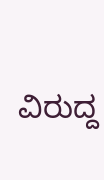ವಿರುದ್ದ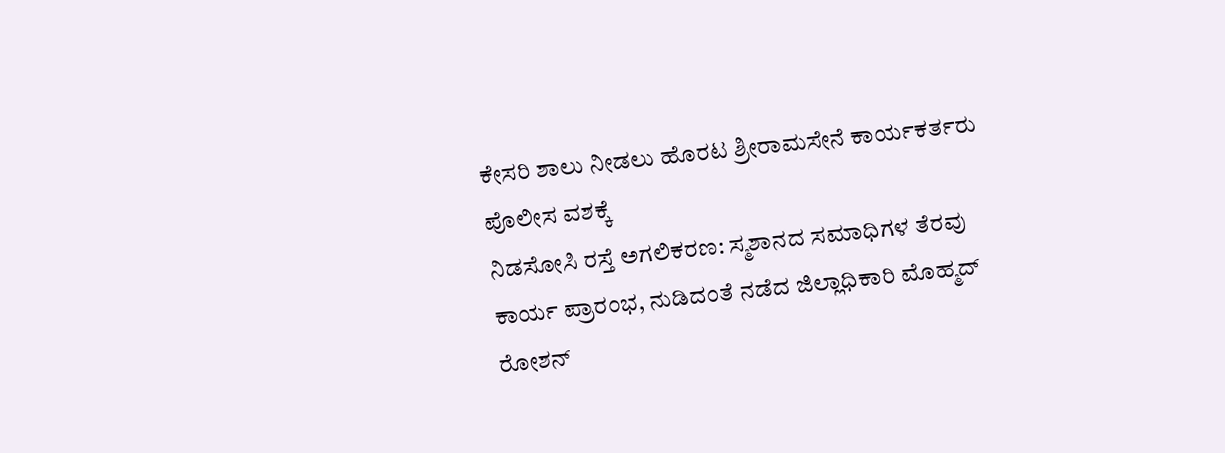ಕೇಸರಿ ಶಾಲು ನೀಡಲು ಹೊರಟ ಶ್ರೀರಾಮಸೇನೆ ಕಾರ್ಯಕರ್ತರು ಪೊಲೀಸ ವಶಕ್ಕೆ
ನಿಡಸೋಸಿ ರಸ್ತೆ ಅಗಲಿಕರಣ: ಸ್ಮಶಾನದ ಸಮಾಧಿಗಳ ತೆರವು ಕಾರ್ಯ ಪ್ರಾರಂಭ, ನುಡಿದಂತೆ ನಡೆದ ಜಿಲ್ಲಾಧಿಕಾರಿ ಮೊಹ್ಮದ್ ರೋಶನ್